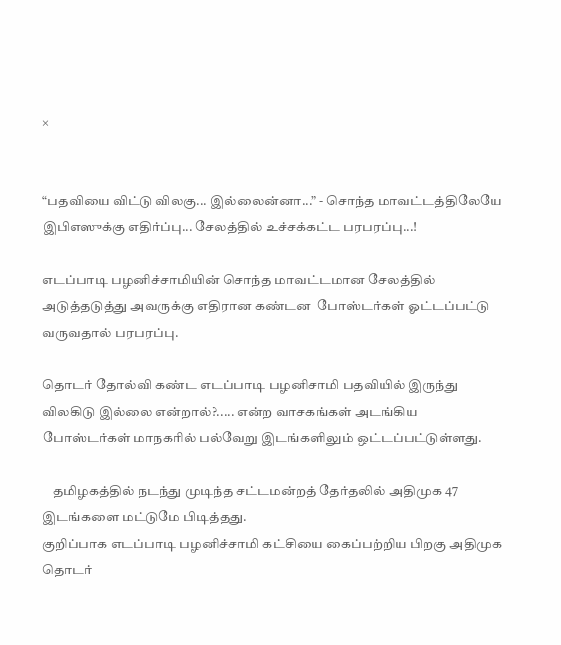×


“பதவியை விட்டு விலகு... இல்லைன்னா...” - சொந்த மாவட்டத்திலேயே இபிஎஸுக்கு எதிர்ப்பு... சேலத்தில் உச்சக்கட்ட பரபரப்பு...!

எடப்பாடி பழனிச்சாமியின் சொந்த மாவட்டமான சேலத்தில் அடுத்தடுத்து அவருக்கு எதிரான கண்டன  போஸ்டர்கள் ஓட்டப்பட்டு வருவதால் பரபரப்பு.

தொடர் தோல்வி கண்ட எடப்பாடி பழனிசாமி பதவியில் இருந்து விலகிடு இல்லை என்றால்?..... என்ற வாசகங்கள் அடங்கிய போஸ்டர்கள் மாநகரில் பல்வேறு இடங்களிலும் ஒட்டப்பட்டுள்ளது.

    தமிழகத்தில் நடந்து முடிந்த சட்டமன்றத் தேர்தலில் அதிமுக 47 இடங்களை மட்டுமே பிடித்தது.
குறிப்பாக எடப்பாடி பழனிச்சாமி கட்சியை கைப்பற்றிய பிறகு அதிமுக தொடர்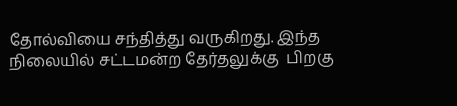தோல்வியை சந்தித்து வருகிறது. இந்த நிலையில் சட்டமன்ற தேர்தலுக்கு  பிறகு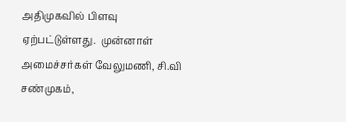அதிமுகவில் பிளவு ஏற்பட்டுள்ளது.  முன்னாள் அமைச்சர்கள் வேலுமணி, சி.வி சண்முகம்,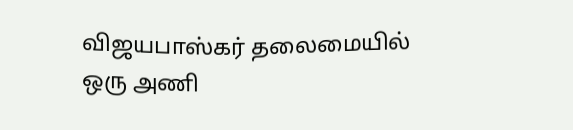விஜயபாஸ்கர் தலைமையில் ஒரு அணி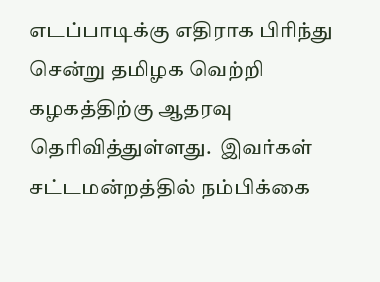எடப்பாடிக்கு எதிராக பிரிந்து சென்று தமிழக வெற்றி கழகத்திற்கு ஆதரவு தெரிவித்துள்ளது.  இவர்கள் சட்டமன்றத்தில் நம்பிக்கை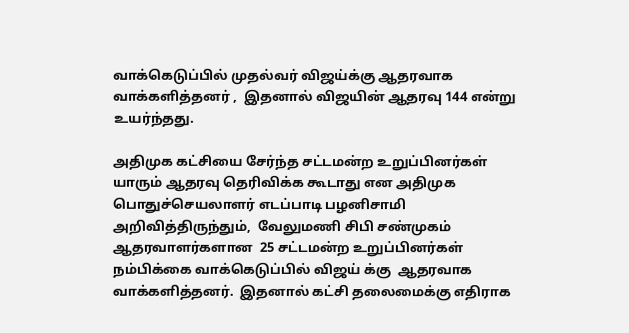வாக்கெடுப்பில் முதல்வர் விஜய்க்கு ஆதரவாக வாக்களித்தனர் ,  இதனால் விஜயின் ஆதரவு 144 என்று உயர்ந்தது.

அதிமுக கட்சியை சேர்ந்த சட்டமன்ற உறுப்பினர்கள் யாரும் ஆதரவு தெரிவிக்க கூடாது என அதிமுக  பொதுச்செயலாளர் எடப்பாடி பழனிசாமி அறிவித்திருந்தும்,  வேலுமணி சிபி சண்முகம் ஆதரவாளர்களான  25 சட்டமன்ற உறுப்பினர்கள் நம்பிக்கை வாக்கெடுப்பில் விஜய் க்கு  ஆதரவாக வாக்களித்தனர்.  இதனால் கட்சி தலைமைக்கு எதிராக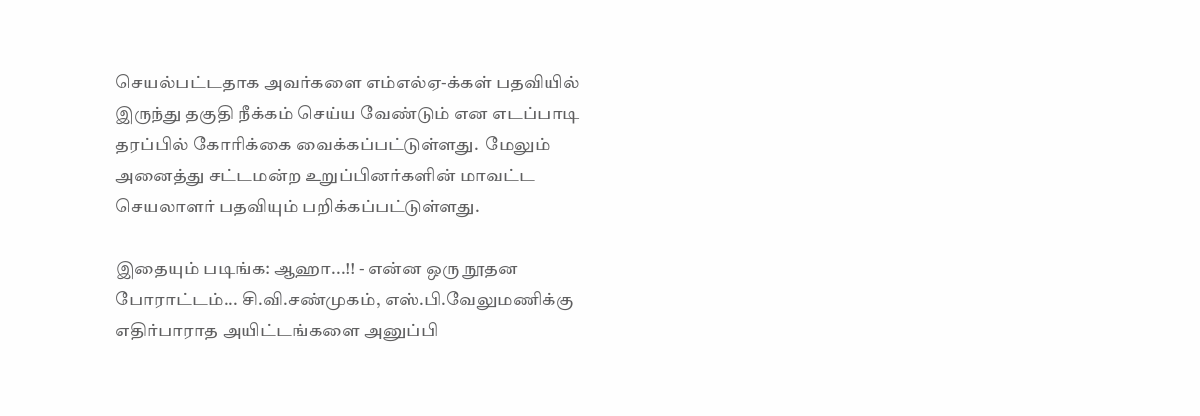செயல்பட்டதாக அவர்களை எம்எல்ஏ-க்கள் பதவியில் இருந்து தகுதி நீக்கம் செய்ய வேண்டும் என எடப்பாடி தரப்பில் கோரிக்கை வைக்கப்பட்டுள்ளது.  மேலும் அனைத்து சட்டமன்ற உறுப்பினர்களின் மாவட்ட செயலாளர் பதவியும் பறிக்கப்பட்டுள்ளது.

இதையும் படிங்க: ஆஹா...!! - என்ன ஒரு நூதன போராட்டம்... சி.வி.சண்முகம், எஸ்.பி.வேலுமணிக்கு எதிர்பாராத அயிட்டங்களை அனுப்பி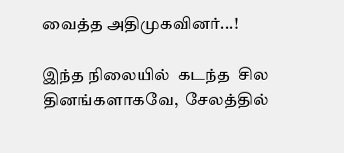வைத்த அதிமுகவினர்...!

இந்த நிலையில்  கடந்த  சில தினங்களாகவே,  சேலத்தில்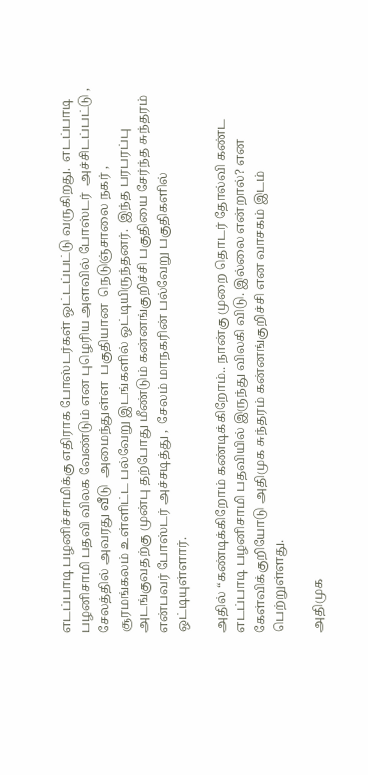எடப்பாடி பழனிச்சாமிக்கு எதிராக போஸ்டர்கள் ஒட்டப்பட்டு வருகிறது.  எடப்பாடி பழனிசாமி பதவி விலக வேண்டும் என புழெரிய அளவில் போஸ்டர்  அச்சிடப்பட்டு , சேலத்தில் அவரது வீடு  அமைந்துள்ள  பகுதியான  நெடுஞ்சாலை நகர் ,  சூரமங்கலம் உள்ளிட்ட பல்வேறு இடங்களில் ஒட்டியிருந்தனர்.  இந்த பரபரப்பு அடங்குவதற்கு முன்பு தற்போது மீண்டும் கன்னங்குறிச்சி பகுதியை சேர்ந்த சுந்தரம் என்பவர் போஸ்டர் அச்சடித்து ,  சேலம் மாநகரின் பல்வேறு பகுதிகளில் ஒட்டியுள்ளார்.

அதில் “கண்டிக்கிறோம் கண்டிக்கிறோம்.. நான்கு முறை தொடர் தோல்வி கண்ட எடப்பாடி பழனிசாமி பதவியில் இருந்து விலகி விடு. இல்லை என்றால்? என கேள்விக்குறியோடு அதிமுக சுந்தரம் கன்னங்குறிச்சி என வாசகம் இடம் பெற்றுள்ளது.

அதிமுக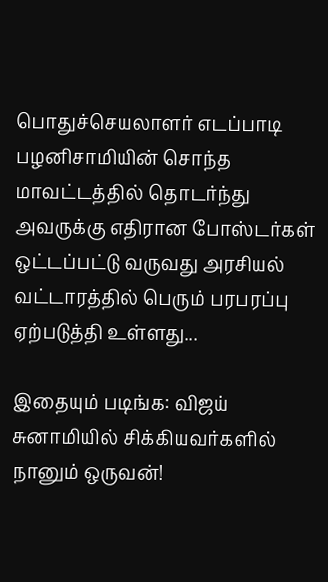பொதுச்செயலாளர் எடப்பாடி பழனிசாமியின் சொந்த மாவட்டத்தில் தொடர்ந்து அவருக்கு எதிரான போஸ்டர்கள் ஒட்டப்பட்டு வருவது அரசியல் வட்டாரத்தில் பெரும் பரபரப்பு ஏற்படுத்தி உள்ளது...

இதையும் படிங்க: விஜய் சுனாமியில் சிக்கியவர்களில் நானும் ஒருவன்!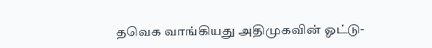தவெக வாங்கியது அதிமுகவின் ஓட்டு-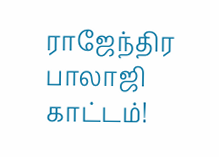ராஜேந்திர பாலாஜி காட்டம்!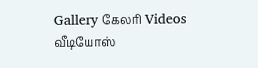Gallery கேலரி Videos வீடியோஸ்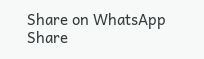Share on WhatsApp Share